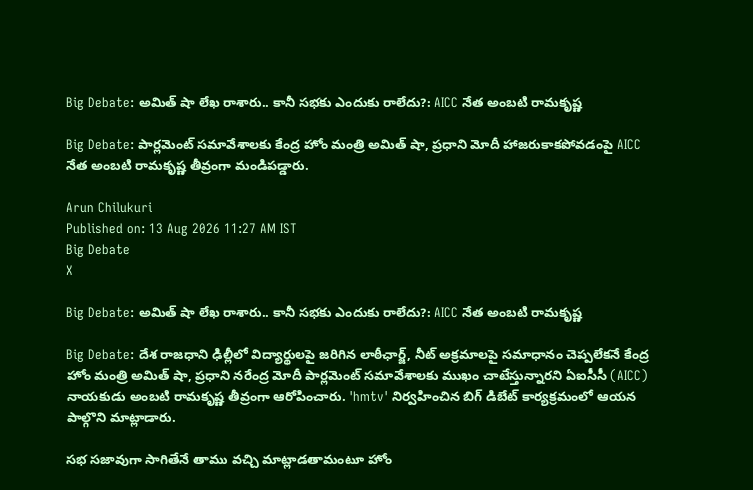Big Debate: అమిత్ షా లేఖ రాశారు.. కానీ సభకు ఎందుకు రాలేదు?: AICC నేత అంబటి రామకృష్ణ

Big Debate: పార్లమెంట్ సమావేశాలకు కేంద్ర హోం మంత్రి అమిత్ షా, ప్రధాని మోదీ హాజరుకాకపోవడంపై AICC నేత అంబటి రామకృష్ణ తీవ్రంగా మండిపడ్డారు.

Arun Chilukuri
Published on: 13 Aug 2026 11:27 AM IST
Big Debate
X

Big Debate: అమిత్ షా లేఖ రాశారు.. కానీ సభకు ఎందుకు రాలేదు?: AICC నేత అంబటి రామకృష్ణ

Big Debate: దేశ రాజధాని ఢిల్లీలో విద్యార్థులపై జరిగిన లాఠీఛార్జ్, నీట్ అక్రమాలపై సమాధానం చెప్పలేకనే కేంద్ర హోం మంత్రి అమిత్ షా, ప్రధాని నరేంద్ర మోదీ పార్లమెంట్ సమావేశాలకు ముఖం చాటేస్తున్నారని ఏఐసీసీ (AICC) నాయకుడు అంబటి రామకృష్ణ తీవ్రంగా ఆరోపించారు. 'hmtv' నిర్వహించిన బిగ్ డిబేట్ కార్యక్రమంలో ఆయన పాల్గొని మాట్లాడారు.

సభ సజావుగా సాగితేనే తాము వచ్చి మాట్లాడతామంటూ హోం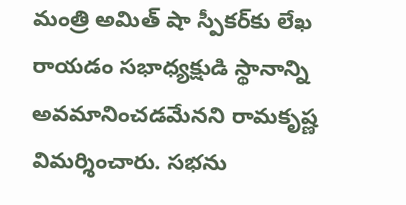మంత్రి అమిత్ షా స్పీకర్‌కు లేఖ రాయడం సభాధ్యక్షుడి స్థానాన్ని అవమానించడమేనని రామకృష్ణ విమర్శించారు. సభను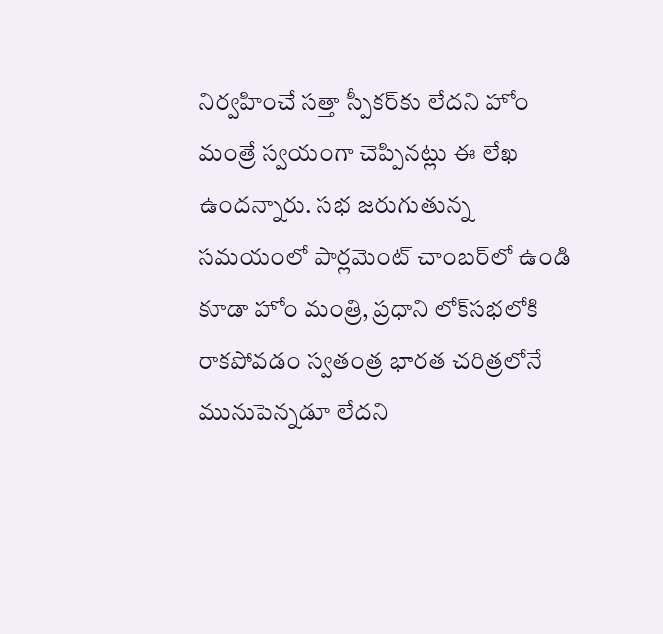నిర్వహించే సత్తా స్పీకర్‌కు లేదని హోం మంత్రే స్వయంగా చెప్పినట్లు ఈ లేఖ ఉందన్నారు. సభ జరుగుతున్న సమయంలో పార్లమెంట్ చాంబర్‌లో ఉండి కూడా హోం మంత్రి, ప్రధాని లోక్‌సభలోకి రాకపోవడం స్వతంత్ర భారత చరిత్రలోనే మునుపెన్నడూ లేదని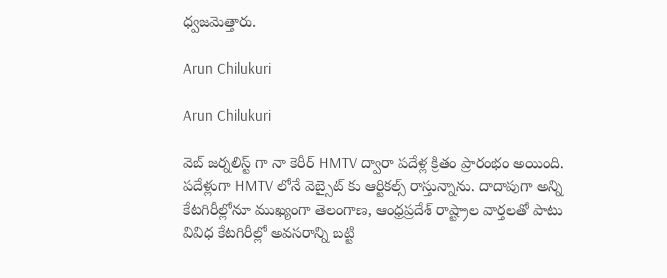ధ్వజమెత్తారు.

Arun Chilukuri

Arun Chilukuri

వెబ్ జర్నలిస్ట్ గా నా కెరీర్ HMTV ద్వారా పదేళ్ల క్రితం ప్రారంభం అయింది. పదేళ్లుగా HMTV లోనే వెబ్సైట్ కు ఆర్టికల్స్ రాస్తున్నాను. దాదాపుగా అన్ని కేటగిరీల్లోనూ ముఖ్యంగా తెలంగాణ, ఆంధ్రప్రదేశ్ రాష్ట్రాల వార్తలతో పాటు వివిధ కేటగిరీల్లో అవసరాన్ని బట్టి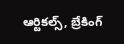ఆర్టికల్స్, బ్రేకింగ్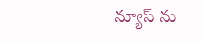న్యూస్ ను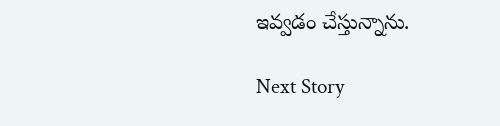ఇవ్వడం చేస్తున్నాను.

Next Story